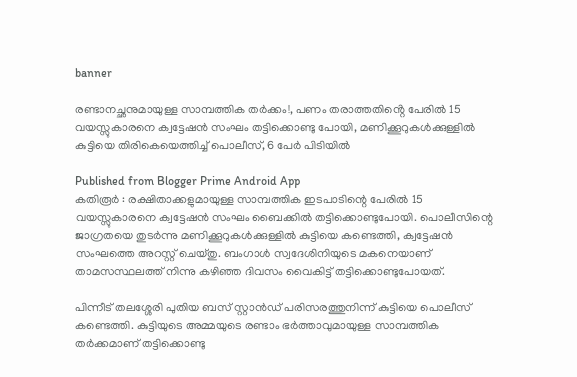banner

രണ്ടാനച്ഛനുമായുള്ള സാമ്പത്തിക തർക്കം!, പണം തരാത്തതിൻ്റെ പേരിൽ 15 വയസ്സുകാരനെ ക്വട്ടേഷൻ സംഘം തട്ടിക്കൊണ്ടു പോയി, മണിക്കൂറുകള്‍ക്കുള്ളില്‍ കുട്ടിയെ തിരികെയെത്തിച്ച് പൊലീസ്, 6 പേർ പിടിയിൽ

Published from Blogger Prime Android App
കതിരൂർ : രക്ഷിതാക്കളുമായുള്ള സാമ്പത്തിക ഇടപാടിന്റെ പേരില്‍ 15 വയസ്സുകാരനെ ക്വട്ടേഷൻ സംഘം ബൈക്കില്‍ തട്ടിക്കൊണ്ടുപോയി. പൊലീസിന്റെ ജാഗ്രതയെ തുടർന്നു മണിക്കൂറുകള്‍ക്കുള്ളില്‍ കുട്ടിയെ കണ്ടെത്തി, ക്വട്ടേഷൻ സംഘത്തെ അറസ്റ്റ് ചെയ്തു. ബംഗാള്‍ സ്വദേശിനിയുടെ മകനെയാണ് താമസസ്ഥലത്ത് നിന്നു കഴിഞ്ഞ ദിവസം വൈകിട്ട് തട്ടിക്കൊണ്ടുപോയത്.

പിന്നീട് തലശ്ശേരി പുതിയ ബസ് സ്റ്റാൻഡ് പരിസരത്തുനിന്ന് കുട്ടിയെ പൊലീസ് കണ്ടെത്തി. കുട്ടിയുടെ അമ്മയുടെ രണ്ടാം ഭർത്താവുമായുള്ള സാമ്പത്തിക തർക്കമാണ് തട്ടിക്കൊണ്ടു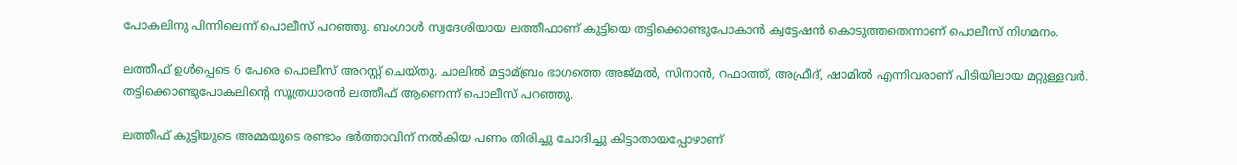പോകലിനു പിന്നിലെന്ന് പൊലീസ് പറഞ്ഞു. ബംഗാള്‍ സ്വദേശിയായ ലത്തീഫാണ് കുട്ടിയെ തട്ടിക്കൊണ്ടുപോകാൻ ക്വട്ടേഷൻ കൊടുത്തതെന്നാണ് പൊലീസ് നിഗമനം.

ലത്തീഫ് ഉള്‍പ്പെടെ 6 പേരെ പൊലീസ് അറസ്റ്റ് ചെയ്തു. ചാലില്‍ മട്ടാമ്ബ്രം ഭാഗത്തെ അജ്മല്‍, സിനാൻ, റഫാത്ത്, അഫ്രീദ്, ഷാമില്‍ എന്നിവരാണ് പിടിയിലായ മറ്റുള്ളവർ. തട്ടിക്കൊണ്ടുപോകലിന്റെ സൂത്രധാരൻ ലത്തീഫ് ആണെന്ന് പൊലീസ് പറഞ്ഞു.

ലത്തീഫ് കുട്ടിയുടെ അമ്മയുടെ രണ്ടാം ഭർത്താവിന് നല്‍കിയ പണം തിരിച്ചു ചോദിച്ചു കിട്ടാതായപ്പോഴാണ്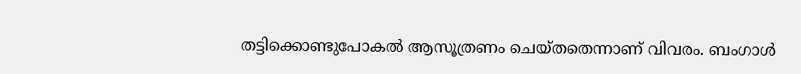തട്ടിക്കൊണ്ടുപോകല്‍ ആസൂത്രണം ചെയ്തതെന്നാണ് വിവരം. ബംഗാള്‍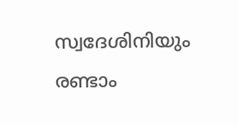സ്വദേശിനിയും രണ്ടാം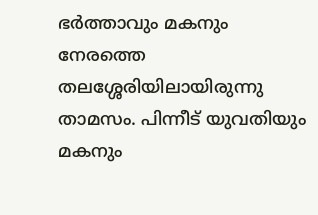ഭർത്താവും മകനും നേരത്തെ തലശ്ശേരിയിലായിരുന്നു താമസം. പിന്നീട് യുവതിയും മകനും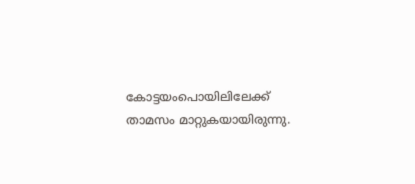കോട്ടയംപൊയിലിലേക്ക് താമസം മാറ്റുകയായിരുന്നു.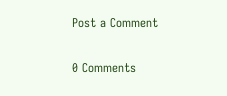Post a Comment

0 Comments